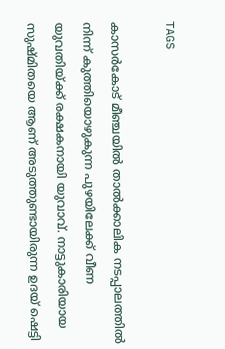TAGS

കാസര്‍കോട് മീഞ്ചയില്‍ താല്‍ക്കാലിക നടപ്പാലത്തില്‍ നിന്ന് കുത്തിയൊഴുകുന്ന പുഴയിലേക്ക് വീണ യുവതിയ്ക്ക് രക്ഷകനായി യുവാവ്. നാട്ടുകാരിയായ സുഷ്മിതയെ ആണ് അടുത്തുണ്ടായിരുന്ന ഉദയ് ഷെട്ടി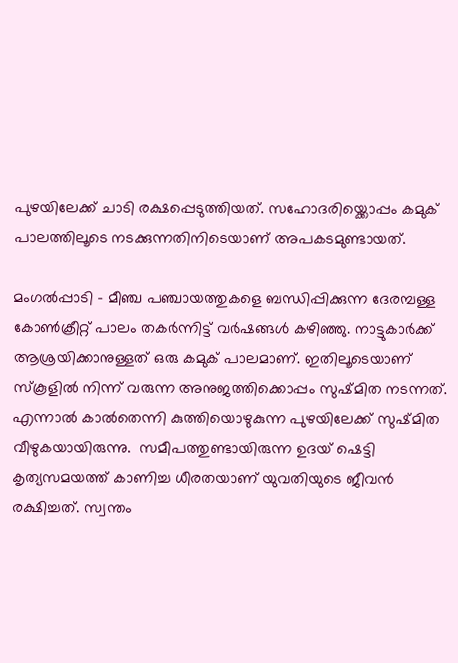പുഴയിലേക്ക് ചാടി രക്ഷപ്പെടുത്തിയത്. സഹോദരിയ്ക്കൊപ്പം കമുക് പാലത്തിലൂടെ നടക്കുന്നതിനിടെയാണ് അപകടമുണ്ടായത്.

മംഗൽപ്പാടി – മീഞ്ച പഞ്ചായത്തുകളെ ബന്ധിപ്പിക്കുന്ന ദേരമ്പള്ള കോൺക്രീറ്റ് പാലം തകർന്നിട്ട് വർഷങ്ങൾ കഴിഞ്ഞു. നാട്ടുകാര്‍ക്ക് ആശ്രയിക്കാനുള്ളത് ഒരു കമുക് പാലമാണ്. ഇതിലൂടെയാണ് സ്കൂളില്‍ നിന്ന് വരുന്ന അനുജത്തിക്കൊപ്പം സുഷ്മിത നടന്നത്. എന്നാല്‍ കാല്‍തെന്നി കുത്തിയൊഴുകുന്ന പുഴയിലേക്ക് സുഷ്മിത വീഴുകയായിരുന്നു.  സമീപത്തുണ്ടായിരുന്ന ഉദയ് ഷെട്ടി കൃത്യസമയത്ത്‌ കാണിച്ച ധീരതയാണ് യുവതിയുടെ ജീവന്‍ രക്ഷിച്ചത്. സ്വന്തം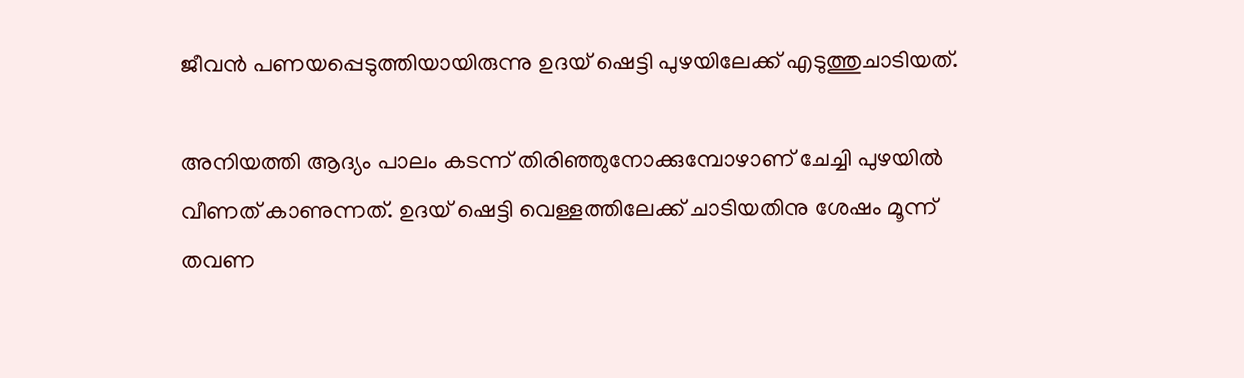ജീവന്‍ പണയപ്പെടുത്തിയായിരുന്നു ഉദയ് ഷെട്ടി പുഴയിലേക്ക് എടുത്തുചാടിയത്.

അനിയത്തി ആദ്യം പാലം കടന്ന് തിരിഞ്ഞുനോക്കുമ്പോഴാണ് ചേച്ചി പുഴയില്‍ വീണത് കാണുന്നത്. ഉദയ് ഷെട്ടി വെള്ളത്തിലേക്ക് ചാടിയതിനു ശേഷം മൂന്ന് തവണ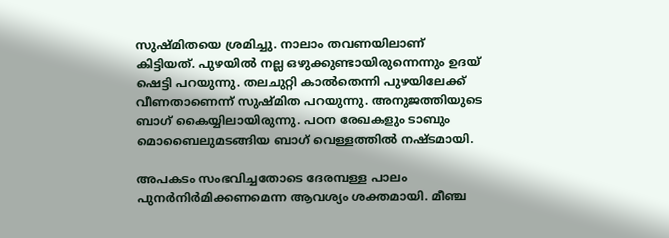സുഷ്മിതയെ ശ്രമിച്ചു. നാലാം തവണയിലാണ് കിട്ടിയത്. പുഴയില്‍ നല്ല ഒഴുക്കുണ്ടായിരുന്നെന്നും ഉദയ് ഷെട്ടി പറയുന്നു. തലചുറ്റി കാല്‍തെന്നി പുഴയിലേക്ക് വീണതാണെന്ന് സുഷ്മിത പറയുന്നു. അനുജത്തിയുടെ ബാഗ് കൈയ്യിലായിരുന്നു. പഠന രേഖകളും ടാബും മൊബൈലുമടങ്ങിയ ബാഗ് വെള്ളത്തില്‍ നഷ്ടമായി.

അപകടം സംഭവിച്ചതോടെ ദേരമ്പള്ള പാലം പുനര്‍നിര്‍മിക്കണമെന്ന ആവശ്യം ശക്തമായി. മീഞ്ച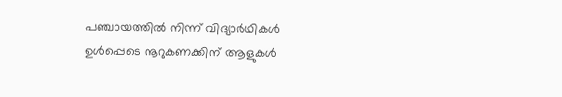പഞ്ചായത്തിൽ നിന്ന് വിദ്യാർഥികൾ ഉൾപ്പെടെ നൂറുകണക്കിന് ആളുകൾ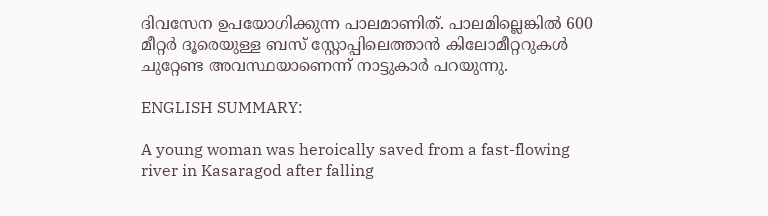ദിവസേന ഉപയോഗിക്കുന്ന പാലമാണിത്. പാലമില്ലെങ്കില്‍ 600 മീറ്റർ ദൂരെയുള്ള ബസ് സ്റ്റോപ്പിലെത്താൻ കിലോമീറ്ററുകൾ ചുറ്റേണ്ട അവസ്ഥയാണെന്ന് നാട്ടുകാര്‍ പറയുന്നു.

ENGLISH SUMMARY:

A young woman was heroically saved from a fast-flowing river in Kasaragod after falling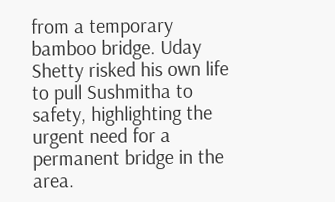from a temporary bamboo bridge. Uday Shetty risked his own life to pull Sushmitha to safety, highlighting the urgent need for a permanent bridge in the area.